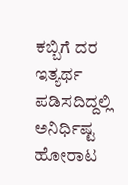ಕಬ್ಬಿಗೆ ದರ ಇತ್ಯರ್ಥ ಪಡಿಸದಿದ್ದಲ್ಲಿ ಅನಿರ್ಧಿಷ್ಟ ಹೋರಾಟ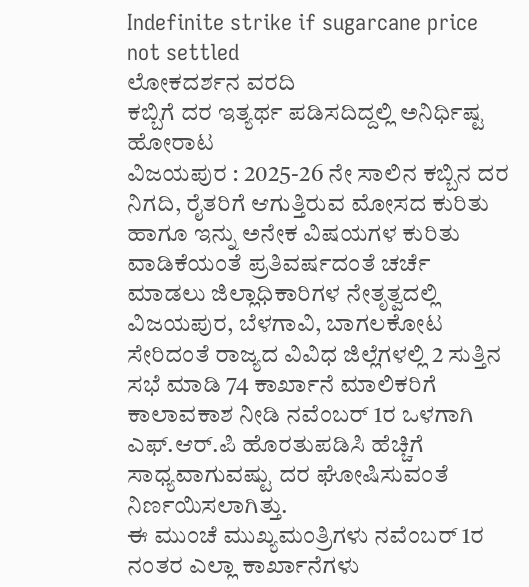Indefinite strike if sugarcane price not settled
ಲೋಕದರ್ಶನ ವರದಿ
ಕಬ್ಬಿಗೆ ದರ ಇತ್ಯರ್ಥ ಪಡಿಸದಿದ್ದಲ್ಲಿ ಅನಿರ್ಧಿಷ್ಟ ಹೋರಾಟ
ವಿಜಯಪುರ : 2025-26 ನೇ ಸಾಲಿನ ಕಬ್ಬಿನ ದರ ನಿಗದಿ, ರೈತರಿಗೆ ಆಗುತ್ತಿರುವ ಮೋಸದ ಕುರಿತು ಹಾಗೂ ಇನ್ನು ಅನೇಕ ವಿಷಯಗಳ ಕುರಿತು ವಾಡಿಕೆಯಂತೆ ಪ್ರತಿವರ್ಷದಂತೆ ಚರ್ಚೆ ಮಾಡಲು ಜಿಲ್ಲಾಧಿಕಾರಿಗಳ ನೇತೃತ್ವದಲ್ಲಿ ವಿಜಯಪುರ, ಬೆಳಗಾವಿ, ಬಾಗಲಕೋಟ ಸೇರಿದಂತೆ ರಾಜ್ಯದ ವಿವಿಧ ಜಿಲ್ಲೆಗಳಲ್ಲಿ 2 ಸುತ್ತಿನ ಸಭೆ ಮಾಡಿ 74 ಕಾರ್ಖಾನೆ ಮಾಲಿಕರಿಗೆ ಕಾಲಾವಕಾಶ ನೀಡಿ ನವೆಂಬರ್ 1ರ ಒಳಗಾಗಿ ಎಫ್.ಆರ್.ಪಿ ಹೊರತುಪಡಿಸಿ ಹೆಚ್ಚಿಗೆ ಸಾಧ್ಯವಾಗುವಷ್ಟು ದರ ಘೋಷಿಸುವಂತೆ ನಿರ್ಣಯಿಸಲಾಗಿತ್ತು.
ಈ ಮುಂಚೆ ಮುಖ್ಯಮಂತ್ರಿಗಳು ನವೆಂಬರ್ 1ರ ನಂತರ ಎಲ್ಲಾ ಕಾರ್ಖಾನೆಗಳು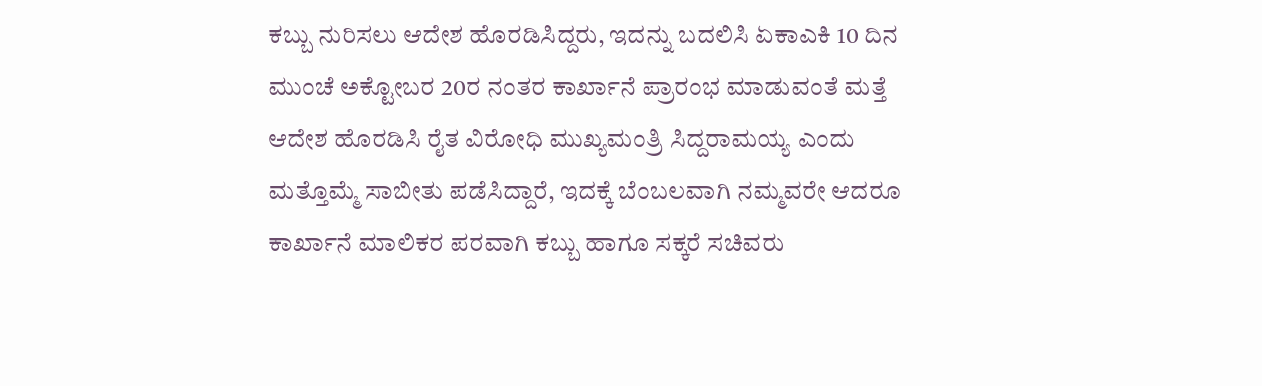ಕಬ್ಬು ನುರಿಸಲು ಆದೇಶ ಹೊರಡಿಸಿದ್ದರು, ಇದನ್ನು ಬದಲಿಸಿ ಏಕಾಎಕಿ 10 ದಿನ ಮುಂಚೆ ಅಕ್ಟೋಬರ 20ರ ನಂತರ ಕಾರ್ಖಾನೆ ಪ್ರಾರಂಭ ಮಾಡುವಂತೆ ಮತ್ತೆ ಆದೇಶ ಹೊರಡಿಸಿ ರೈತ ವಿರೋಧಿ ಮುಖ್ಯಮಂತ್ರಿ ಸಿದ್ದರಾಮಯ್ಯ ಎಂದು ಮತ್ತೊಮ್ಮೆ ಸಾಬೀತು ಪಡೆಸಿದ್ದಾರೆ, ಇದಕ್ಕೆ ಬೆಂಬಲವಾಗಿ ನಮ್ಮವರೇ ಆದರೂ ಕಾರ್ಖಾನೆ ಮಾಲಿಕರ ಪರವಾಗಿ ಕಬ್ಬು ಹಾಗೂ ಸಕ್ಕರೆ ಸಚಿವರು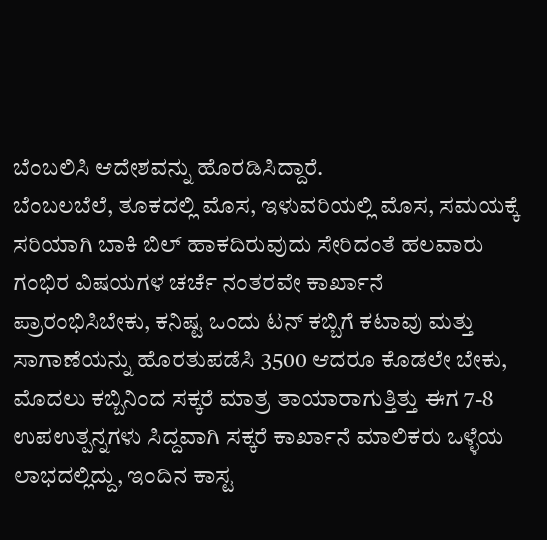ಬೆಂಬಲಿಸಿ ಆದೇಶವನ್ನು ಹೊರಡಿಸಿದ್ದಾರೆ.
ಬೆಂಬಲಬೆಲೆ, ತೂಕದಲ್ಲಿ ಮೊಸ, ಇಳುವರಿಯಲ್ಲಿ ಮೊಸ, ಸಮಯಕ್ಕೆ ಸರಿಯಾಗಿ ಬಾಕಿ ಬಿಲ್ ಹಾಕದಿರುವುದು ಸೇರಿದಂತೆ ಹಲವಾರು ಗಂಭಿರ ವಿಷಯಗಳ ಚರ್ಚೆ ನಂತರವೇ ಕಾರ್ಖಾನೆ ಪ್ರಾರಂಭಿಸಿಬೇಕು, ಕನಿಷ್ಟ ಒಂದು ಟನ್ ಕಬ್ಬಿಗೆ ಕಟಾವು ಮತ್ತು ಸಾಗಾಣೆಯನ್ನು ಹೊರತುಪಡೆಸಿ 3500 ಆದರೂ ಕೊಡಲೇ ಬೇಕು, ಮೊದಲು ಕಬ್ಬಿನಿಂದ ಸಕ್ಕರೆ ಮಾತ್ರ ತಾಯಾರಾಗುತ್ತಿತ್ತು ಈಗ 7-8 ಉಪಉತ್ಪನ್ನಗಳು ಸಿದ್ದವಾಗಿ ಸಕ್ಕರೆ ಕಾರ್ಖಾನೆ ಮಾಲಿಕರು ಒಳ್ಳೆಯ ಲಾಭದಲ್ಲಿದ್ದು, ಇಂದಿನ ಕಾಸ್ಟ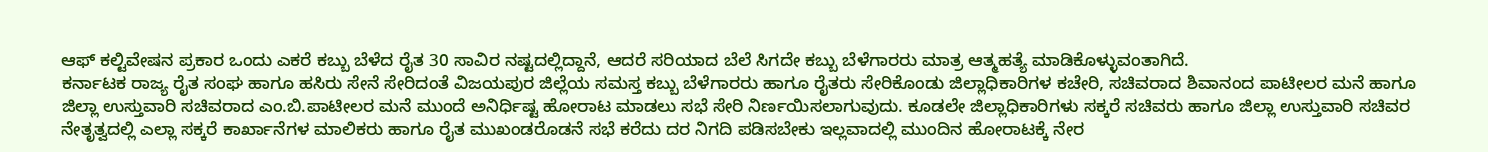ಆಫ್ ಕಲ್ಟಿವೇಷನ ಪ್ರಕಾರ ಒಂದು ಎಕರೆ ಕಬ್ಬು ಬೆಳೆದ ರೈತ 30 ಸಾವಿರ ನಷ್ಟದಲ್ಲಿದ್ದಾನೆ, ಆದರೆ ಸರಿಯಾದ ಬೆಲೆ ಸಿಗದೇ ಕಬ್ಬು ಬೆಳೆಗಾರರು ಮಾತ್ರ ಆತ್ಮಹತ್ಯೆ ಮಾಡಿಕೊಳ್ಳುವಂತಾಗಿದೆ.
ಕರ್ನಾಟಕ ರಾಜ್ಯ ರೈತ ಸಂಘ ಹಾಗೂ ಹಸಿರು ಸೇನೆ ಸೇರಿದಂತೆ ವಿಜಯಪುರ ಜಿಲ್ಲೆಯ ಸಮಸ್ತ ಕಬ್ಬು ಬೆಳೆಗಾರರು ಹಾಗೂ ರೈತರು ಸೇರಿಕೊಂಡು ಜಿಲ್ಲಾಧಿಕಾರಿಗಳ ಕಚೇರಿ, ಸಚಿವರಾದ ಶಿವಾನಂದ ಪಾಟೀಲರ ಮನೆ ಹಾಗೂ ಜಿಲ್ಲಾ ಉಸ್ತುವಾರಿ ಸಚಿವರಾದ ಎಂ.ಬಿ.ಪಾಟೀಲರ ಮನೆ ಮುಂದೆ ಅನಿರ್ಧಿಷ್ಟ ಹೋರಾಟ ಮಾಡಲು ಸಭೆ ಸೇರಿ ನಿರ್ಣಯಿಸಲಾಗುವುದು. ಕೂಡಲೇ ಜಿಲ್ಲಾಧಿಕಾರಿಗಳು ಸಕ್ಕರೆ ಸಚಿವರು ಹಾಗೂ ಜಿಲ್ಲಾ ಉಸ್ತುವಾರಿ ಸಚಿವರ ನೇತೃತ್ವದಲ್ಲಿ ಎಲ್ಲಾ ಸಕ್ಕರೆ ಕಾರ್ಖಾನೆಗಳ ಮಾಲಿಕರು ಹಾಗೂ ರೈತ ಮುಖಂಡರೊಡನೆ ಸಭೆ ಕರೆದು ದರ ನಿಗದಿ ಪಡಿಸಬೇಕು ಇಲ್ಲವಾದಲ್ಲಿ ಮುಂದಿನ ಹೋರಾಟಕ್ಕೆ ನೇರ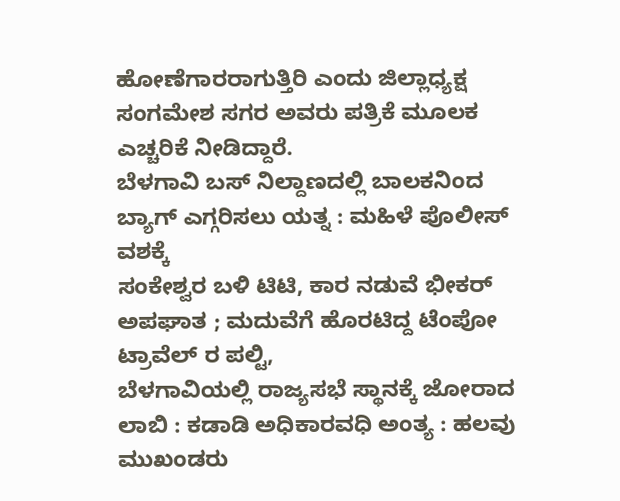ಹೋಣೆಗಾರರಾಗುತ್ತಿರಿ ಎಂದು ಜಿಲ್ಲಾಧ್ಯಕ್ಷ ಸಂಗಮೇಶ ಸಗರ ಅವರು ಪತ್ರಿಕೆ ಮೂಲಕ ಎಚ್ಚರಿಕೆ ನೀಡಿದ್ದಾರೆ.
ಬೆಳಗಾವಿ ಬಸ್ ನಿಲ್ದಾಣದಲ್ಲಿ ಬಾಲಕನಿಂದ ಬ್ಯಾಗ್ ಎಗ್ಗರಿಸಲು ಯತ್ನ : ಮಹಿಳೆ ಪೊಲೀಸ್ ವಶಕ್ಕೆ
ಸಂಕೇಶ್ವರ ಬಳಿ ಟಿಟಿ, ಕಾರ ನಡುವೆ ಭೀಕರ್ ಅಪಘಾತ ; ಮದುವೆಗೆ ಹೊರಟಿದ್ದ ಟೆಂಪೋ ಟ್ರಾವೆಲ್ ರ ಪಲ್ಟಿ,
ಬೆಳಗಾವಿಯಲ್ಲಿ ರಾಜ್ಯಸಭೆ ಸ್ಥಾನಕ್ಕೆ ಜೋರಾದ ಲಾಬಿ : ಕಡಾಡಿ ಅಧಿಕಾರವಧಿ ಅಂತ್ಯ : ಹಲವು ಮುಖಂಡರು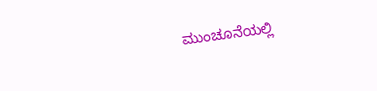ಮುಂಚೂನೆಯಲ್ಲಿ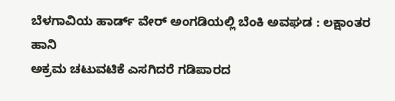ಬೆಳಗಾವಿಯ ಹಾರ್ಡ್ ವೇರ್ ಅಂಗಡಿಯಲ್ಲಿ ಬೆಂಕಿ ಅವಘಡ : ಲಕ್ಷಾಂತರ ಹಾನಿ
ಅಕ್ರಮ ಚಟುವಟಿಕೆ ಎಸಗಿದರೆ ಗಡಿಪಾರದ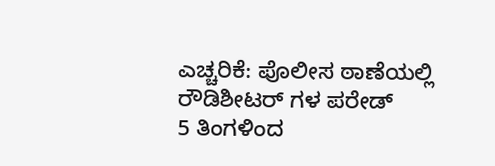ಎಚ್ಚರಿಕೆ: ಪೊಲೀಸ ಠಾಣೆಯಲ್ಲಿ ರೌಡಿಶೀಟರ್ ಗಳ ಪರೇಡ್
5 ತಿಂಗಳಿಂದ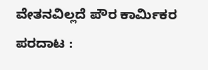ವೇತನವಿಲ್ಲದೆ ಪೌರ ಕಾರ್ಮಿಕರ ಪರದಾಟ :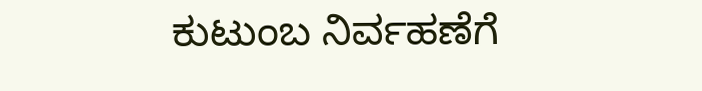ಕುಟುಂಬ ನಿರ್ವಹಣೆಗೆ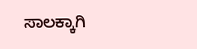ಸಾಲಕ್ಕಾಗಿ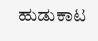ಹುಡುಕಾಟ